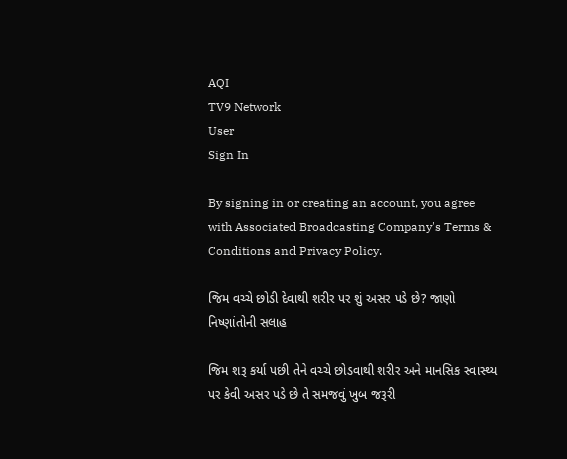AQI
TV9 Network
User
Sign In

By signing in or creating an account, you agree with Associated Broadcasting Company's Terms & Conditions and Privacy Policy.

જિમ વચ્ચે છોડી દેવાથી શરીર પર શું અસર પડે છે? જાણો નિષ્ણાંતોની સલાહ

જિમ શરૂ કર્યા પછી તેને વચ્ચે છોડવાથી શરીર અને માનસિક સ્વાસ્થ્ય પર કેવી અસર પડે છે તે સમજવું ખુબ જરૂરી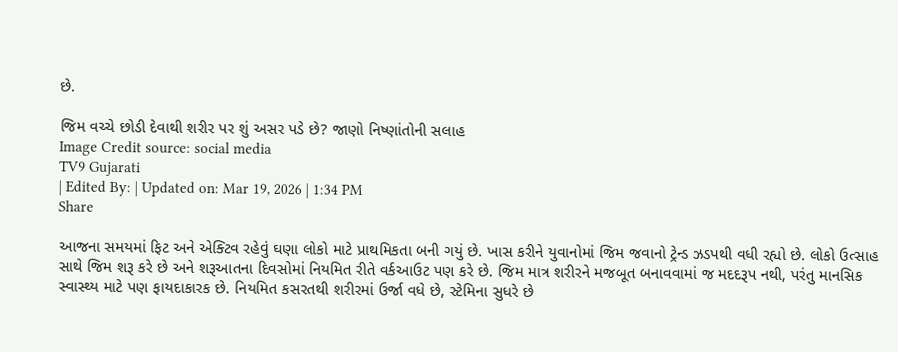છે.

જિમ વચ્ચે છોડી દેવાથી શરીર પર શું અસર પડે છે? જાણો નિષ્ણાંતોની સલાહ
Image Credit source: social media
TV9 Gujarati
| Edited By: | Updated on: Mar 19, 2026 | 1:34 PM
Share

આજના સમયમાં ફિટ અને એક્ટિવ રહેવું ઘણા લોકો માટે પ્રાથમિકતા બની ગયું છે. ખાસ કરીને યુવાનોમાં જિમ જવાનો ટ્રેન્ડ ઝડપથી વધી રહ્યો છે. લોકો ઉત્સાહ સાથે જિમ શરૂ કરે છે અને શરૂઆતના દિવસોમાં નિયમિત રીતે વર્કઆઉટ પણ કરે છે. જિમ માત્ર શરીરને મજબૂત બનાવવામાં જ મદદરૂપ નથી, પરંતુ માનસિક સ્વાસ્થ્ય માટે પણ ફાયદાકારક છે. નિયમિત કસરતથી શરીરમાં ઉર્જા વધે છે, સ્ટેમિના સુધરે છે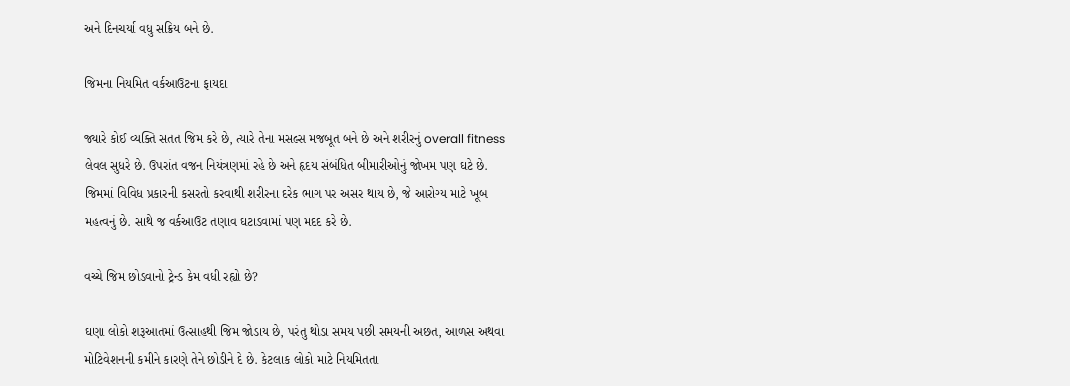અને દિનચર્યા વધુ સક્રિય બને છે.

જિમના નિયમિત વર્કઆઉટના ફાયદા

જ્યારે કોઈ વ્યક્તિ સતત જિમ કરે છે, ત્યારે તેના મસલ્સ મજબૂત બને છે અને શરીરનું overall fitness લેવલ સુધરે છે. ઉપરાંત વજન નિયંત્રણમાં રહે છે અને હૃદય સંબંધિત બીમારીઓનું જોખમ પણ ઘટે છે. જિમમાં વિવિધ પ્રકારની કસરતો કરવાથી શરીરના દરેક ભાગ પર અસર થાય છે, જે આરોગ્ય માટે ખૂબ મહત્વનું છે. સાથે જ વર્કઆઉટ તણાવ ઘટાડવામાં પણ મદદ કરે છે.

વચ્ચે જિમ છોડવાનો ટ્રેન્ડ કેમ વધી રહ્યો છે?

ઘણા લોકો શરૂઆતમાં ઉત્સાહથી જિમ જોડાય છે, પરંતુ થોડા સમય પછી સમયની અછત, આળસ અથવા મોટિવેશનની કમીને કારણે તેને છોડીને દે છે. કેટલાક લોકો માટે નિયમિતતા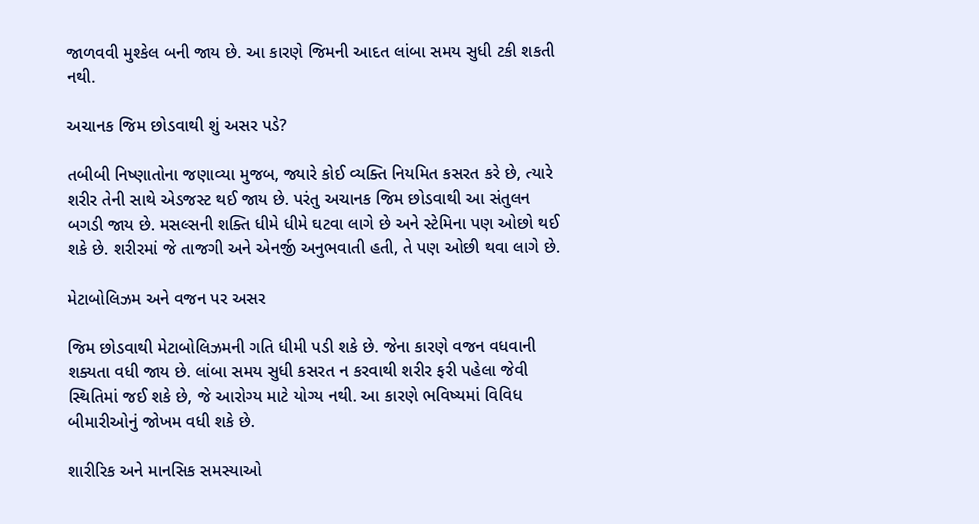જાળવવી મુશ્કેલ બની જાય છે. આ કારણે જિમની આદત લાંબા સમય સુધી ટકી શકતી નથી.

અચાનક જિમ છોડવાથી શું અસર પડે?

તબીબી નિષ્ણાતોના જણાવ્યા મુજબ, જ્યારે કોઈ વ્યક્તિ નિયમિત કસરત કરે છે, ત્યારે શરીર તેની સાથે એડજસ્ટ થઈ જાય છે. પરંતુ અચાનક જિમ છોડવાથી આ સંતુલન બગડી જાય છે. મસલ્સની શક્તિ ધીમે ધીમે ઘટવા લાગે છે અને સ્ટેમિના પણ ઓછો થઈ શકે છે. શરીરમાં જે તાજગી અને એનર્જી અનુભવાતી હતી, તે પણ ઓછી થવા લાગે છે.

મેટાબોલિઝમ અને વજન પર અસર

જિમ છોડવાથી મેટાબોલિઝમની ગતિ ધીમી પડી શકે છે. જેના કારણે વજન વધવાની શક્યતા વધી જાય છે. લાંબા સમય સુધી કસરત ન કરવાથી શરીર ફરી પહેલા જેવી સ્થિતિમાં જઈ શકે છે, જે આરોગ્ય માટે યોગ્ય નથી. આ કારણે ભવિષ્યમાં વિવિધ બીમારીઓનું જોખમ વધી શકે છે.

શારીરિક અને માનસિક સમસ્યાઓ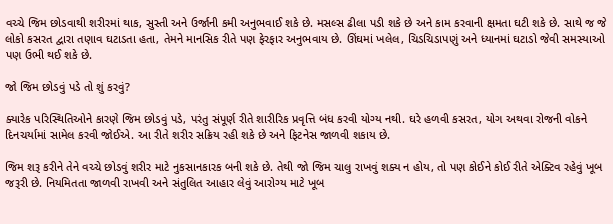વચ્ચે જિમ છોડવાથી શરીરમાં થાક, સુસ્તી અને ઉર્જાની કમી અનુભવાઈ શકે છે. મસલ્સ ઢીલા પડી શકે છે અને કામ કરવાની ક્ષમતા ઘટી શકે છે. સાથે જ જે લોકો કસરત દ્વારા તણાવ ઘટાડતા હતા, તેમને માનસિક રીતે પણ ફેરફાર અનુભવાય છે. ઊંઘમાં ખલેલ, ચિડચિડાપણું અને ધ્યાનમાં ઘટાડો જેવી સમસ્યાઓ પણ ઉભી થઈ શકે છે.

જો જિમ છોડવું પડે તો શું કરવું?

ક્યારેક પરિસ્થિતિઓને કારણે જિમ છોડવું પડે, પરંતુ સંપૂર્ણ રીતે શારીરિક પ્રવૃત્તિ બંધ કરવી યોગ્ય નથી. ઘરે હળવી કસરત, યોગ અથવા રોજની વોકને દિનચર્યામાં સામેલ કરવી જોઈએ. આ રીતે શરીર સક્રિય રહી શકે છે અને ફિટનેસ જાળવી શકાય છે.

જિમ શરૂ કરીને તેને વચ્ચે છોડવું શરીર માટે નુકસાનકારક બની શકે છે. તેથી જો જિમ ચાલુ રાખવું શક્ય ન હોય, તો પણ કોઈને કોઈ રીતે એક્ટિવ રહેવું ખૂબ જરૂરી છે. નિયમિતતા જાળવી રાખવી અને સંતુલિત આહાર લેવું આરોગ્ય માટે ખૂબ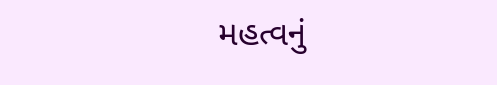મહત્વનું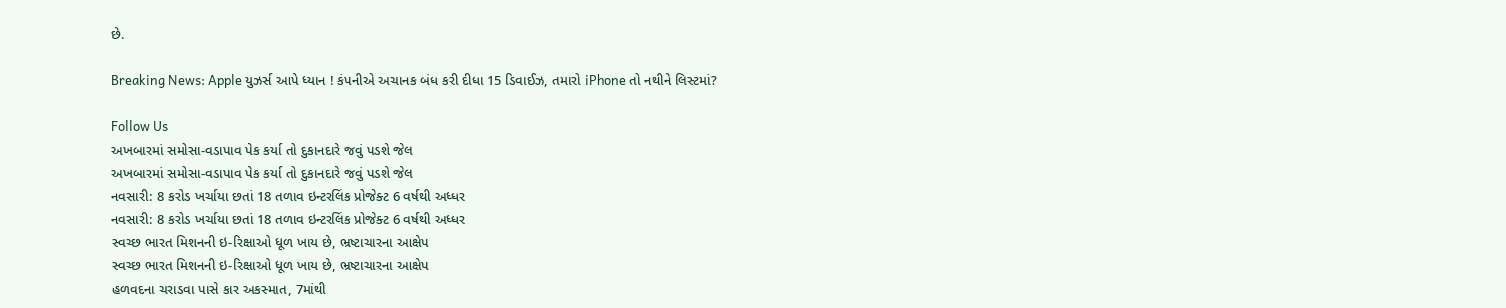છે.

Breaking News: Apple યુઝર્સ આપે ધ્યાન ! કંપનીએ અચાનક બંધ કરી દીધા 15 ડિવાઈઝ, તમારો iPhone તો નથીને લિસ્ટમાં?

Follow Us
અખબારમાં સમોસા-વડાપાવ પેક કર્યા તો દુકાનદારે જવું પડશે જેલ
અખબારમાં સમોસા-વડાપાવ પેક કર્યા તો દુકાનદારે જવું પડશે જેલ
નવસારી: 8 કરોડ ખર્ચાયા છતાં 18 તળાવ ઇન્ટરલિંક પ્રોજેક્ટ 6 વર્ષથી અધ્ધર
નવસારી: 8 કરોડ ખર્ચાયા છતાં 18 તળાવ ઇન્ટરલિંક પ્રોજેક્ટ 6 વર્ષથી અધ્ધર
સ્વચ્છ ભારત મિશનની ઇ-રિક્ષાઓ ધૂળ ખાય છે, ભ્રષ્ટાચારના આક્ષેપ
સ્વચ્છ ભારત મિશનની ઇ-રિક્ષાઓ ધૂળ ખાય છે, ભ્રષ્ટાચારના આક્ષેપ
હળવદના ચરાડવા પાસે કાર અકસ્માત, 7માંથી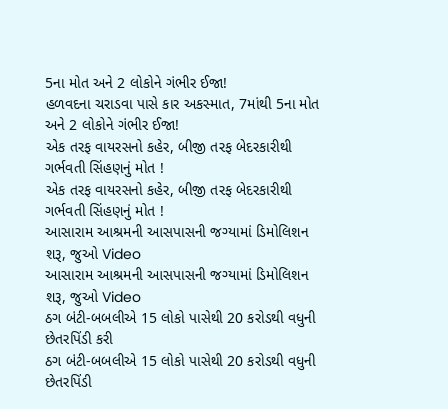5ના મોત અને 2 લોકોને ગંભીર ઈજા!
હળવદના ચરાડવા પાસે કાર અકસ્માત, 7માંથી 5ના મોત અને 2 લોકોને ગંભીર ઈજા!
એક તરફ વાયરસનો કહેર, બીજી તરફ બેદરકારીથી ગર્ભવતી સિંહણનું મોત !
એક તરફ વાયરસનો કહેર, બીજી તરફ બેદરકારીથી ગર્ભવતી સિંહણનું મોત !
આસારામ આશ્રમની આસપાસની જગ્યામાં ડિમોલિશન શરૂ, જુઓ Video
આસારામ આશ્રમની આસપાસની જગ્યામાં ડિમોલિશન શરૂ, જુઓ Video
ઠગ બંટી-બબલીએ 15 લોકો પાસેથી 20 કરોડથી વધુની છેતરપિંડી કરી
ઠગ બંટી-બબલીએ 15 લોકો પાસેથી 20 કરોડથી વધુની છેતરપિંડી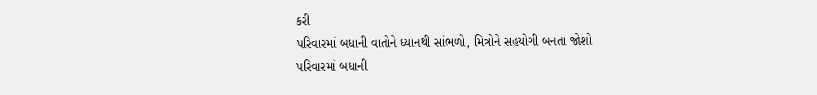કરી
પરિવારમાં બધાની વાતોને ધ્યાનથી સાંભળો, મિત્રોને સહયોગી બનતા જોશો
પરિવારમાં બધાની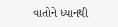વાતોને ધ્યાનથી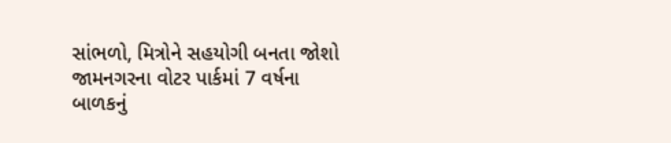સાંભળો, મિત્રોને સહયોગી બનતા જોશો
જામનગરના વોટર પાર્કમાં 7 વર્ષના બાળકનું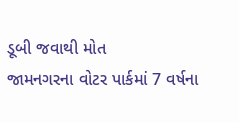ડૂબી જવાથી મોત
જામનગરના વોટર પાર્કમાં 7 વર્ષના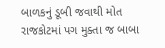બાળકનું ડૂબી જવાથી મોત
રાજકોટમાં પગ મુક્તા જ બાબા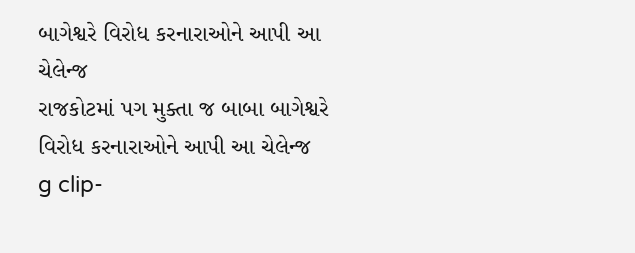બાગેશ્વરે વિરોધ કરનારાઓને આપી આ ચેલેન્જ
રાજકોટમાં પગ મુક્તા જ બાબા બાગેશ્વરે વિરોધ કરનારાઓને આપી આ ચેલેન્જ
g clip-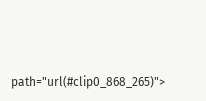path="url(#clip0_868_265)">